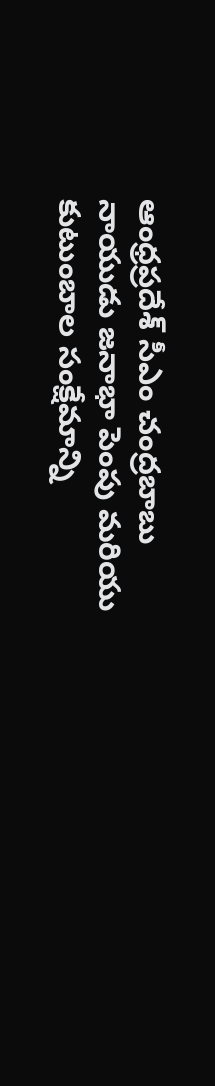ఆంధ్రప్రదేశ్ సీఎం చంద్రబాబు నాయుడు జనాభా పెంపు మరియు కుటుంబాల సంక్షేమాన్ని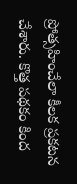ప్రోత్సహించేలా కీలక ప్రకటన చేశారు. కొత్త పథకం కింద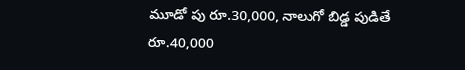మూడో పు రూ.30,000, నాలుగో బిడ్డ పుడితే రూ.40,000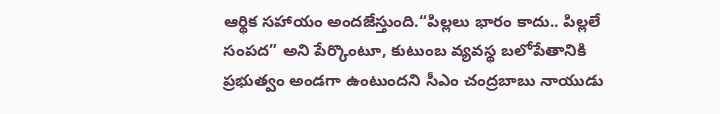ఆర్థిక సహాయం అందజేస్తుంది.“పిల్లలు భారం కాదు.. పిల్లలే సంపద” అని పేర్కొంటూ, కుటుంబ వ్యవస్థ బలోపేతానికి ప్రభుత్వం అండగా ఉంటుందని సీఎం చంద్రబాబు నాయుడు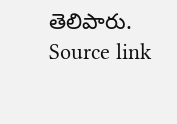తెలిపారు.
Source link